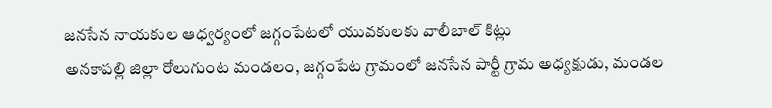జనసేన నాయకుల ఆధ్వర్యంలో జగ్గంపేటలో యువకులకు వాలీబాల్ కిట్లు
అనకాపల్లి జిల్లా రోలుగుంట మండలం, జగ్గంపేట గ్రామంలో జనసేన పార్టీ గ్రామ అధ్యక్షుడు, మండల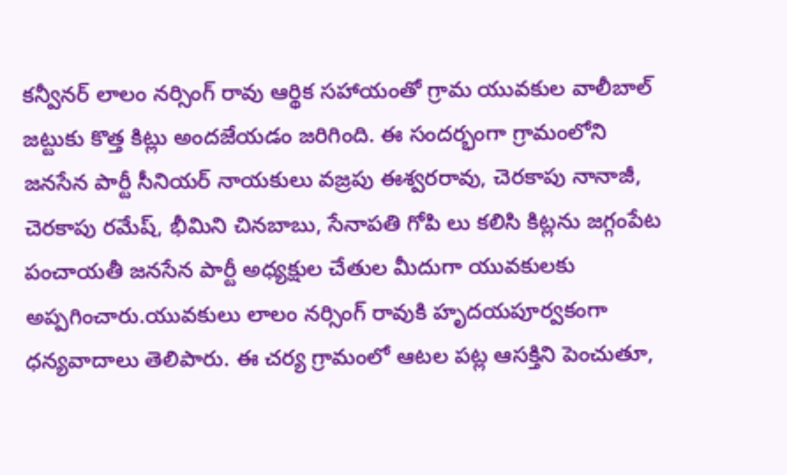కన్వీనర్ లాలం నర్సింగ్ రావు ఆర్థిక సహాయంతో గ్రామ యువకుల వాలీబాల్ జట్టుకు కొత్త కిట్లు అందజేయడం జరిగింది. ఈ సందర్భంగా గ్రామంలోని జనసేన పార్టీ సీనియర్ నాయకులు వజ్రపు ఈశ్వరరావు, చెరకాపు నానాజీ, చెరకాపు రమేష్, భీమిని చినబాబు, సేనాపతి గోపి లు కలిసి కిట్లను జగ్గంపేట పంచాయతీ జనసేన పార్టీ అధ్యక్షుల చేతుల మీదుగా యువకులకు అప్పగించారు.యువకులు లాలం నర్సింగ్ రావుకి హృదయపూర్వకంగా ధన్యవాదాలు తెలిపారు. ఈ చర్య గ్రామంలో ఆటల పట్ల ఆసక్తిని పెంచుతూ,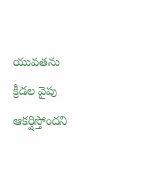యువతను క్రీడల వైపు ఆకర్షిస్తోందని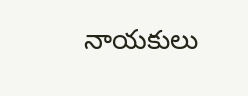నాయకులు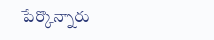పేర్కొన్నారు